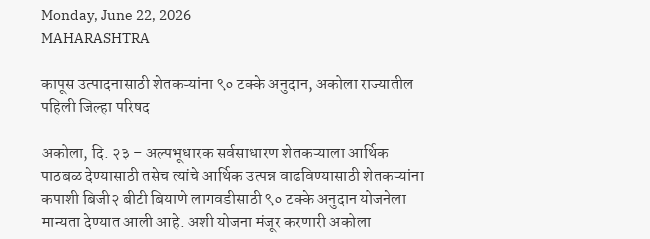Monday, June 22, 2026
MAHARASHTRA

कापूस उत्पादनासाठी शेतकऱ्यांना ९० टक्के अनुदान, अकोला राज्यातील पहिली जिल्हा परिषद

अकोला, दि. २३ – अल्पभूधारक सर्वसाधारण शेतकऱ्याला आर्थिक पाठबळ देण्यासाठी तसेच त्यांचे आर्थिक उत्पन्न वाढविण्यासाठी शेतकऱ्यांना कपाशी बिजी२ बीटी बियाणे लागवडीसाठी ९० टक्के अनुदान योजनेला मान्यता देण्यात आली आहे. अशी योजना मंजूर करणारी अकोला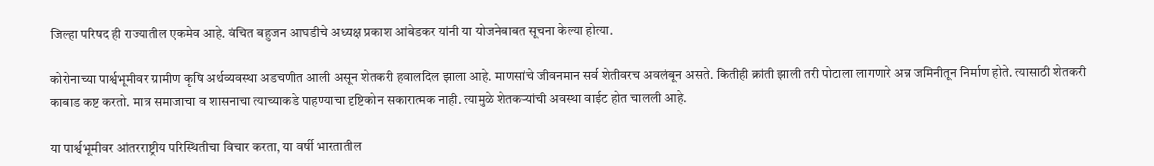जिल्हा परिषद ही राज्यातील एकमेव आहे. वंचित बहुजन आघडीचे अध्यक्ष प्रकाश आंबेडकर यांनी या योजनेबाबत सूचना केल्या होत्या.

कोरोनाच्या पार्श्वभूमीवर ग्रामीण कृषि अर्थव्यवस्था अडचणीत आली असून शेतकरी हवालदिल झाला आहे. माणसांचे जीवनमान सर्व शेतीवरच अवलंबून असते. कितीही क्रांती झाली तरी पोटाला लागणारे अन्न जमिनीतून निर्माण होते. त्यासाठी शेतकरी काबाड कष्ट करतो. मात्र समाजाचा व शासनाचा त्याच्याकडे पाहण्याचा दृष्टिकोन सकारात्मक नाही. त्यामुळे शेतकऱ्यांची अवस्था वाईट होत चालली आहे.

या पार्श्वभूमीवर आंतरराष्ट्रीय परिस्थितीचा विचार करता, या वर्षी भारतातील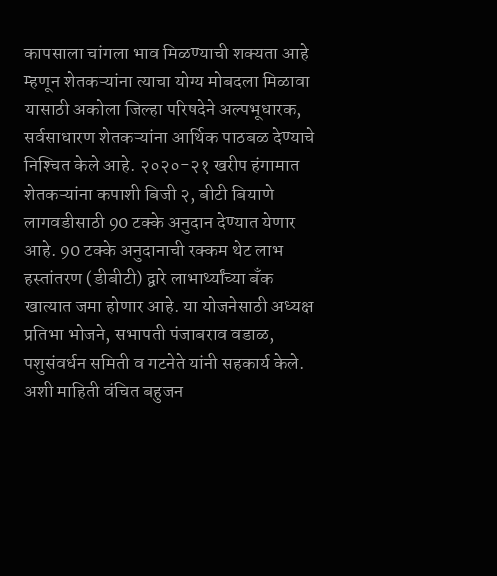कापसाला चांगला भाव मिळण्याची शक्यता आहे म्हणून शेतकऱ्यांना त्याचा योग्य मोबदला मिळावा यासाठी अकोला जिल्हा परिषदेने अल्पभूधारक, सर्वसाधारण शेतकऱ्यांना आर्थिक पाठबळ देण्याचे निश्‍चित केले आहे. २०२०-२१ खरीप हंगामात शेतकऱ्यांना कपाशी बिजी २, बीटी बियाणे लागवडीसाठी 90 टक्के अनुदान देण्यात येणार आहे. 90 टक्के अनुदानाची रक्कम थेट लाभ हस्तांतरण (डीबीटी) द्वारे लाभार्थ्यांच्या बँक खात्यात जमा होणार आहे. या योजनेसाठी अध्यक्ष प्रतिभा भोजने, सभापती पंजाबराव वडाळ, पशुसंवर्धन समिती व गटनेते यांनी सहकार्य केले. अशी माहिती वंचित बहुजन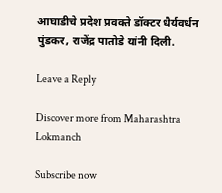आघाडीचे प्रदेश प्रवक्ते डॉक्टर धैर्यवर्धन पुंडकर, राजेंद्र पातोडे यांनी दिली.

Leave a Reply

Discover more from Maharashtra Lokmanch

Subscribe now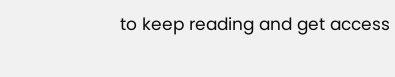to keep reading and get access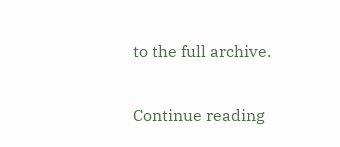to the full archive.

Continue reading